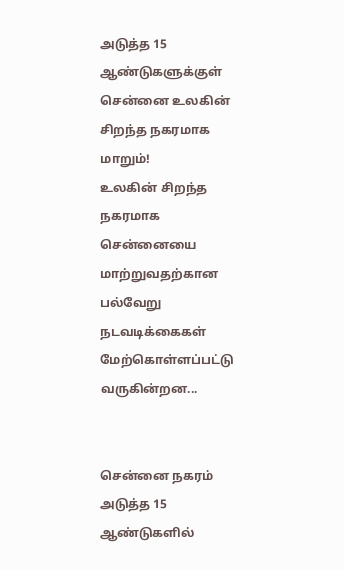அடுத்த 15 ஆண்டுகளுக்குள் சென்னை உலகின் சிறந்த நகரமாக மாறும்!
உலகின் சிறந்த நகரமாக சென்னையை மாற்றுவதற்கான பல்வேறு நடவடிக்கைகள் மேற்கொள்ளப்பட்டு வருகின்றன...


சென்னை நகரம் அடுத்த 15 ஆண்டுகளில்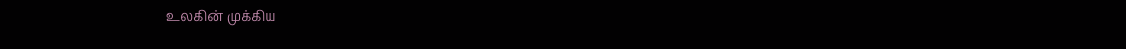உலகின் முக்கிய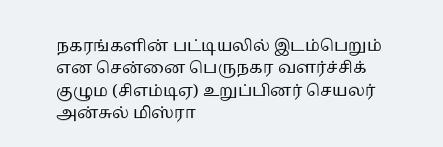நகரங்களின் பட்டியலில் இடம்பெறும் என சென்னை பெருநகர வளர்ச்சிக் குழும (சிஎம்டிஏ) உறுப்பினர் செயலர் அன்சுல் மிஸ்ரா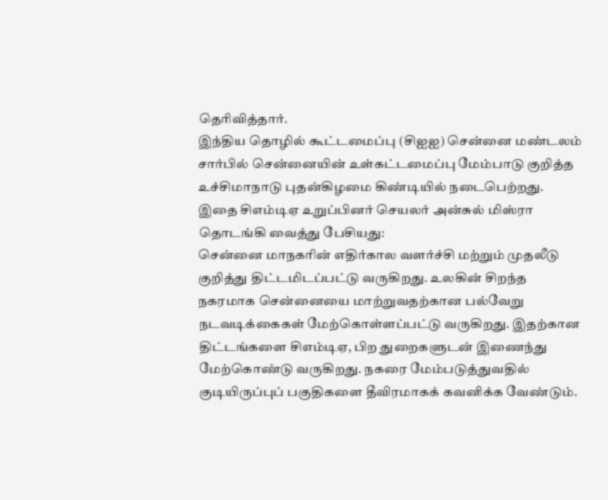தெரிவித்தார்.
இந்திய தொழில் கூட்டமைப்பு (சிஐஐ) சென்னை மண்டலம் சார்பில் சென்னையின் உள்கட்டமைப்பு மேம்பாடு குறித்த உச்சிமாநாடு புதன்கிழமை கிண்டியில் நடைபெற்றது. இதை சிஎம்டிஏ உறுப்பினர் செயலர் அன்சுல் மிஸ்ரா தொடங்கி வைத்து பேசியது:
சென்னை மாநகரின் எதிர்கால வளர்ச்சி மற்றும் முதலீடு குறித்து திட்டமிடப்பட்டு வருகிறது. உலகின் சிறந்த நகரமாக சென்னையை மாற்றுவதற்கான பல்வேறு நடவடிக்கைகள் மேற்கொள்ளப்பட்டு வருகிறது. இதற்கான திட்டங்களை சிஎம்டிஏ, பிற துறைகளுடன் இணைந்து மேற்கொண்டு வருகிறது. நகரை மேம்படுத்துவதில் குடியிருப்புப் பகுதிகளை தீவிரமாகக் கவனிக்க வேண்டும்.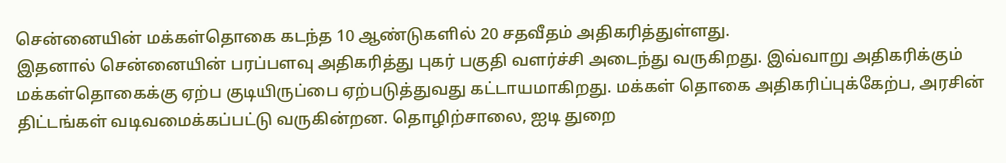சென்னையின் மக்கள்தொகை கடந்த 10 ஆண்டுகளில் 20 சதவீதம் அதிகரித்துள்ளது.
இதனால் சென்னையின் பரப்பளவு அதிகரித்து புகர் பகுதி வளர்ச்சி அடைந்து வருகிறது. இவ்வாறு அதிகரிக்கும் மக்கள்தொகைக்கு ஏற்ப குடியிருப்பை ஏற்படுத்துவது கட்டாயமாகிறது. மக்கள் தொகை அதிகரிப்புக்கேற்ப, அரசின் திட்டங்கள் வடிவமைக்கப்பட்டு வருகின்றன. தொழிற்சாலை, ஐடி துறை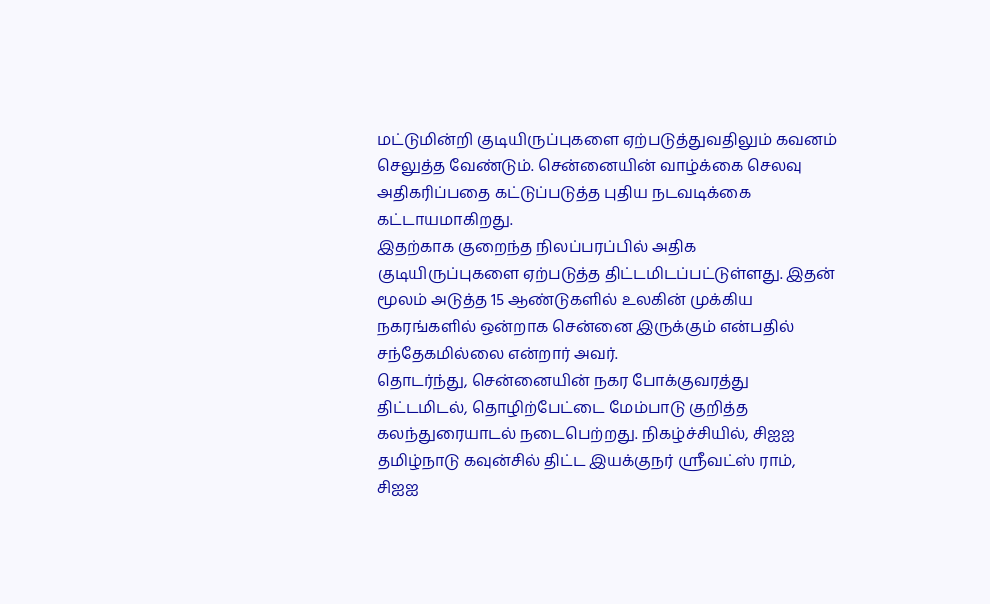மட்டுமின்றி குடியிருப்புகளை ஏற்படுத்துவதிலும் கவனம் செலுத்த வேண்டும். சென்னையின் வாழ்க்கை செலவு அதிகரிப்பதை கட்டுப்படுத்த புதிய நடவடிக்கை கட்டாயமாகிறது.
இதற்காக குறைந்த நிலப்பரப்பில் அதிக குடியிருப்புகளை ஏற்படுத்த திட்டமிடப்பட்டுள்ளது. இதன் மூலம் அடுத்த 15 ஆண்டுகளில் உலகின் முக்கிய நகரங்களில் ஒன்றாக சென்னை இருக்கும் என்பதில் சந்தேகமில்லை என்றார் அவர்.
தொடர்ந்து, சென்னையின் நகர போக்குவரத்து திட்டமிடல், தொழிற்பேட்டை மேம்பாடு குறித்த கலந்துரையாடல் நடைபெற்றது. நிகழ்ச்சியில், சிஐஐ தமிழ்நாடு கவுன்சில் திட்ட இயக்குநர் ஸ்ரீவட்ஸ் ராம், சிஐஐ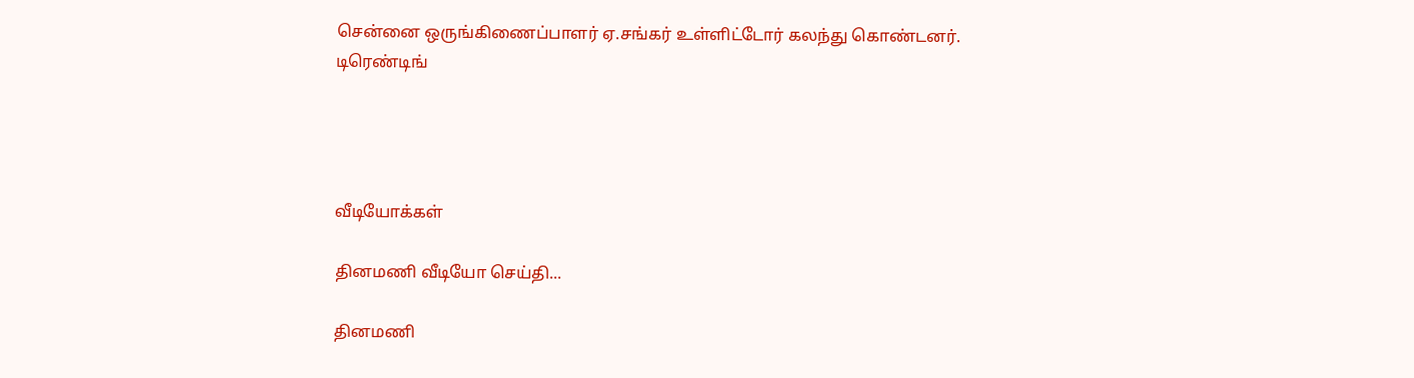சென்னை ஒருங்கிணைப்பாளர் ஏ.சங்கர் உள்ளிட்டோர் கலந்து கொண்டனர்.
டிரெண்டிங்




வீடியோக்கள்

தினமணி வீடியோ செய்தி...

தினமணி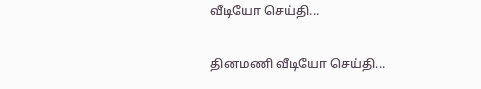வீடியோ செய்தி...

தினமணி வீடியோ செய்தி...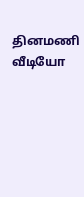தினமணி வீடியோ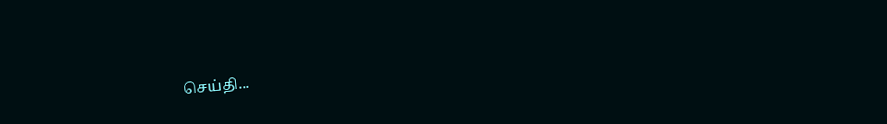செய்தி...